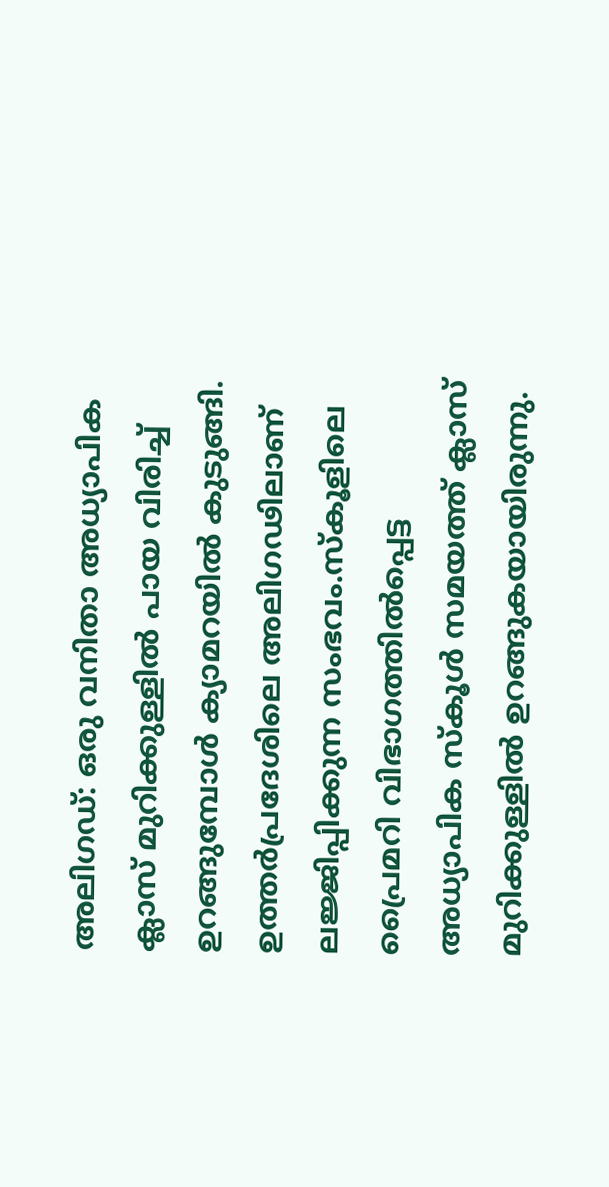അലിഗഡ്: ഒരു വനിതാ അധ്യാപിക ക്ലാസ് മുറിക്കുള്ളിൽ പായ വിരിച്ച് ഉറങ്ങുമ്പോൾ ക്യാമറയിൽ കുടുങ്ങി. ഉത്തർപ്രദേശിലെ അലിഗഢിലാണ് ലജ്ജിപ്പിക്കുന്ന സംഭവം.സ്‌കൂളിലെ പ്രൈമറി വിഭാഗത്തിൽപ്പെട്ട അധ്യാപിക സ്‌കൂൾ സമയത്ത് ക്ലാസ് മുറിക്കുള്ളിൽ ഉറങ്ങുകയായിരുന്നു.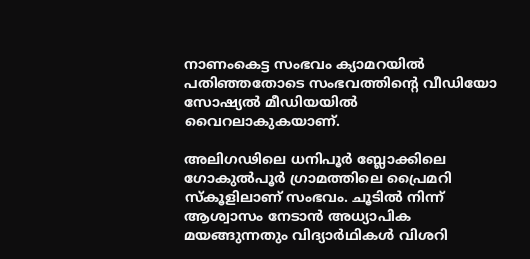നാണംകെട്ട സംഭവം ക്യാമറയിൽ പതിഞ്ഞതോടെ സംഭവത്തിൻ്റെ വീഡിയോ സോഷ്യൽ മീഡിയയിൽ വൈറലാകുകയാണ്.

അലിഗഢിലെ ധനിപൂർ ബ്ലോക്കിലെ ഗോകുൽപൂർ ഗ്രാമത്തിലെ പ്രൈമറി സ്‌കൂളിലാണ് സംഭവം. ചൂടിൽ നിന്ന് ആശ്വാസം നേടാൻ അധ്യാപിക മയങ്ങുന്നതും വിദ്യാർഥികൾ വിശറി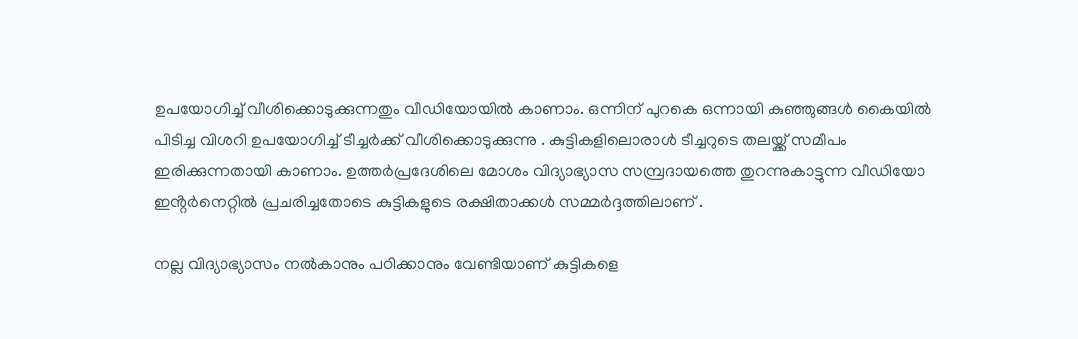ഉപയോഗിച്ച് വീശിക്കൊടുക്കുന്നതും വീഡിയോയിൽ കാണാം. ഒന്നിന് പുറകെ ഒന്നായി കുഞ്ഞുങ്ങൾ കൈയിൽ പിടിച്ച വിശറി ഉപയോഗിച്ച് ടീച്ചർക്ക് വീശിക്കൊടുക്കുന്നു . കുട്ടികളിലൊരാൾ ടീച്ചറുടെ തലയ്ക്ക് സമീപം ഇരിക്കുന്നതായി കാണാം. ഉത്തർപ്രദേശിലെ മോശം വിദ്യാഭ്യാസ സമ്പ്രദായത്തെ തുറന്നുകാട്ടുന്ന വീഡിയോ ഇൻ്റർനെറ്റിൽ പ്രചരിച്ചതോടെ കുട്ടികളുടെ രക്ഷിതാക്കൾ സമ്മർദ്ദത്തിലാണ് .

നല്ല വിദ്യാഭ്യാസം നൽകാനും പഠിക്കാനും വേണ്ടിയാണ് കുട്ടികളെ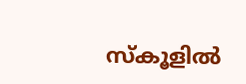സ്‌കൂളിൽ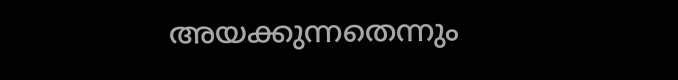അയക്കുന്നതെന്നും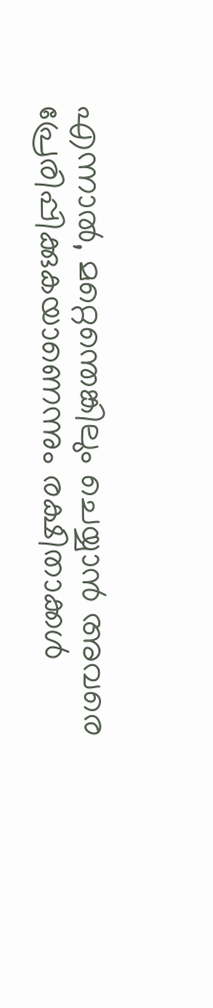എന്നാൽ, മറ്റെന്തെങ്കിലും ചെയ്യാൻ അവരെ പ്രേരിപ്പിക്കുകയാണെന്നും രക്ഷിതാക്കൾ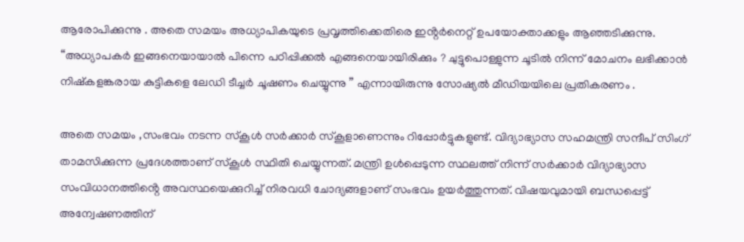ആരോപിക്കുന്നു . അതെ സമയം അധ്യാപികയുടെ പ്രവൃത്തിക്കെതിരെ ഇൻ്റർനെറ്റ് ഉപയോക്താക്കളും ആഞ്ഞടിക്കുന്നു. “അധ്യാപകർ ഇങ്ങനെയായാൽ പിന്നെ പഠിപ്പിക്കൽ എങ്ങനെയായിരിക്കും ? ചുട്ടുപൊള്ളുന്ന ചൂടിൽ നിന്ന് മോചനം ലഭിക്കാൻ നിഷ്കളങ്കരായ കുട്ടികളെ ലേഡി ടീച്ചർ ചൂഷണം ചെയ്യുന്നു ” എന്നായിരുന്നു സോഷ്യൽ മീഡിയയിലെ പ്രതികരണം .

അതെ സമയം ,സംഭവം നടന്ന സ്‌കൂൾ സർക്കാർ സ്‌കൂളാണെന്നും റിപ്പോർട്ടുകളുണ്ട്. വിദ്യാഭ്യാസ സഹമന്ത്രി സന്ദീപ് സിംഗ് താമസിക്കുന്ന പ്രദേശത്താണ് സ്കൂൾ സ്ഥിതി ചെയ്യുന്നത്. മന്ത്രി ഉൾപ്പെടുന്ന സ്ഥലത്ത് നിന്ന് സർക്കാർ വിദ്യാഭ്യാസ സംവിധാനത്തിൻ്റെ അവസ്ഥയെക്കുറിച്ച് നിരവധി ചോദ്യങ്ങളാണ് സംഭവം ഉയർത്തുന്നത്. വിഷയവുമായി ബന്ധപ്പെട്ട് അന്വേഷണത്തിന്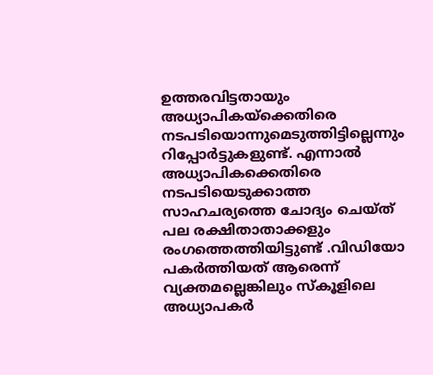ഉത്തരവിട്ടതായും അധ്യാപികയ്‌ക്കെതിരെ നടപടിയൊന്നുമെടുത്തിട്ടില്ലെന്നും റിപ്പോർട്ടുകളുണ്ട്. എന്നാൽ അധ്യാപികക്കെതിരെ നടപടിയെടുക്കാത്ത സാഹചര്യത്തെ ചോദ്യം ചെയ്ത് പല രക്ഷിതാതാക്കളും രംഗത്തെത്തിയിട്ടുണ്ട് .വിഡിയോ പകർത്തിയത് ആരെന്ന് വ്യക്തമല്ലെങ്കിലും സ്കൂളിലെ അധ്യാപകർ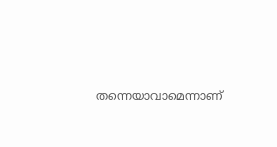തന്നെയാവാമെന്നാണ്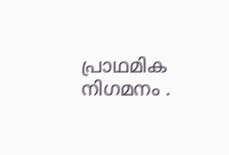പ്രാഥമിക നിഗമനം .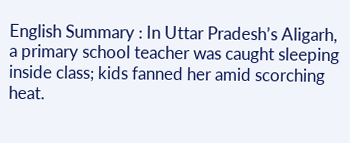English Summary : In Uttar Pradesh’s Aligarh, a primary school teacher was caught sleeping inside class; kids fanned her amid scorching heat.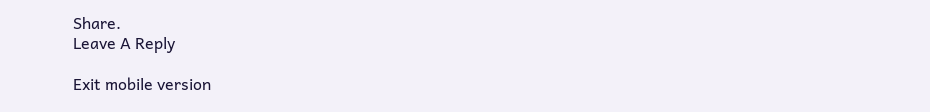Share.
Leave A Reply

Exit mobile version